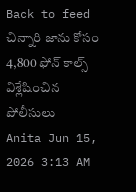Back to feed
చిన్నారి జాను కోసం 4,800 ఫోన్ కాల్స్ విశ్లేషించిన పోలీసులు
Anita Jun 15, 2026 3:13 AM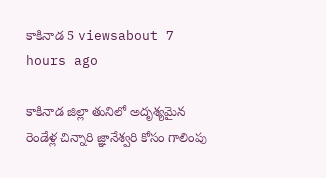కాకినాడ 5 viewsabout 7 hours ago

కాకినాడ జిల్లా తునిలో అదృశ్యమైన రెండేళ్ల చిన్నారి జ్ఞానేశ్వరి కోసం గాలింపు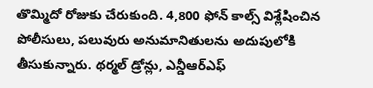తొమ్మిదో రోజుకు చేరుకుంది. 4,800 ఫోన్ కాల్స్ విశ్లేషించిన పోలీసులు, పలువురు అనుమానితులను అదుపులోకి తీసుకున్నారు. థర్మల్ డ్రోన్లు, ఎన్డీఆర్ఎఫ్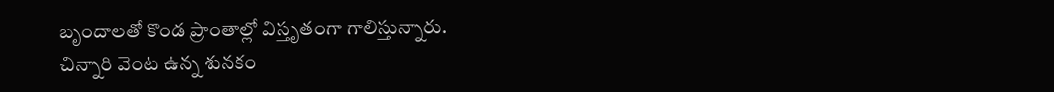బృందాలతో కొండ ప్రాంతాల్లో విస్తృతంగా గాలిస్తున్నారు.
చిన్నారి వెంట ఉన్న శునకం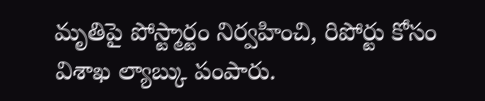మృతిపై పోస్ట్మార్టం నిర్వహించి, రిపోర్టు కోసం విశాఖ ల్యాబ్కు పంపారు.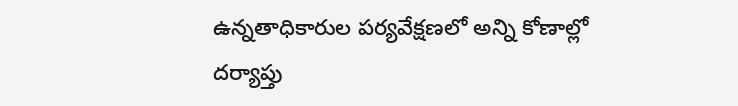ఉన్నతాధికారుల పర్యవేక్షణలో అన్ని కోణాల్లో దర్యాప్తు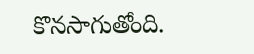కొనసాగుతోంది.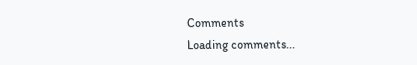Comments
Loading comments...